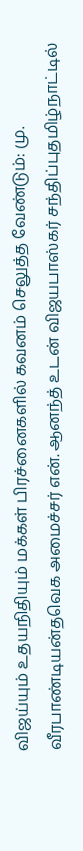விஜய்யும் உதயநிதியும் மக்கள் பிரச்னைகளில் கவனம் செலுத்த வேண்டும்: மு. வீரபாண்டியன்தவெக அமைச்சர் என். ஆனந்த் உடன் விஜயபாஸ்கர் சந்திப்புதமிழ்நாட்டில்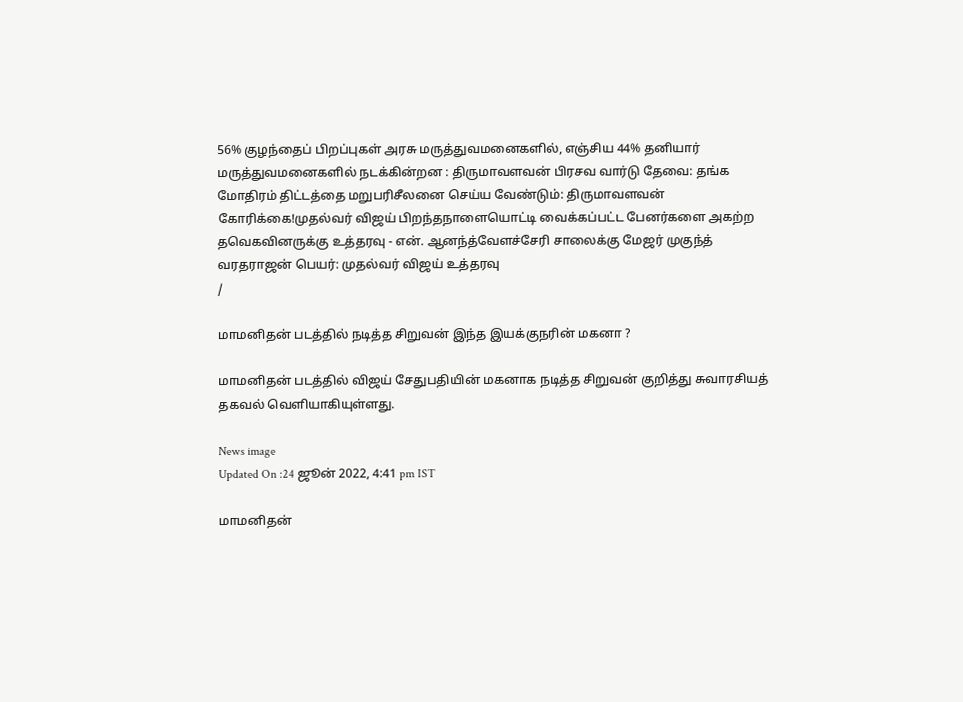56% குழந்தைப் பிறப்புகள் அரசு மருத்துவமனைகளில், எஞ்சிய 44% தனியார் மருத்துவமனைகளில் நடக்கின்றன : திருமாவளவன் பிரசவ வார்டு தேவை: தங்க மோதிரம் திட்டத்தை மறுபரிசீலனை செய்ய வேண்டும்: திருமாவளவன் கோரிக்கை!முதல்வர் விஜய் பிறந்தநாளையொட்டி வைக்கப்பட்ட பேனர்களை அகற்ற தவெகவினருக்கு உத்தரவு - என். ஆனந்த்வேளச்சேரி சாலைக்கு மேஜர் முகுந்த் வரதராஜன் பெயர்: முதல்வர் விஜய் உத்தரவு
/

மாமனிதன் படத்தில் நடித்த சிறுவன் இந்த இயக்குநரின் மகனா ?

மாமனிதன் படத்தில் விஜய் சேதுபதியின் மகனாக நடித்த சிறுவன் குறித்து சுவாரசியத் தகவல் வெளியாகியுள்ளது.

News image
Updated On :24 ஜூன் 2022, 4:41 pm IST

மாமனிதன்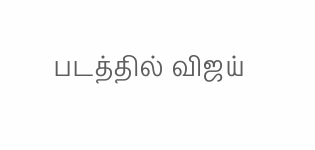படத்தில் விஜய்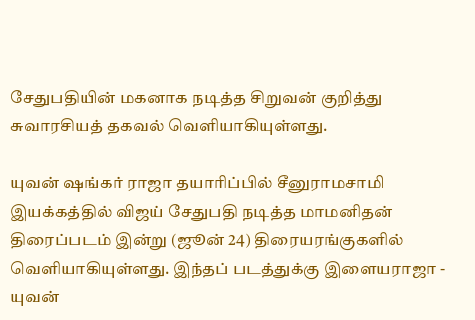சேதுபதியின் மகனாக நடித்த சிறுவன் குறித்து சுவாரசியத் தகவல் வெளியாகியுள்ளது.

யுவன் ஷங்கர் ராஜா தயாரிப்பில் சீனுராமசாமி இயக்கத்தில் விஜய் சேதுபதி நடித்த மாமனிதன் திரைப்படம் இன்று (ஜூன் 24) திரையரங்குகளில் வெளியாகியுள்ளது. இந்தப் படத்துக்கு இளையராஜா - யுவன்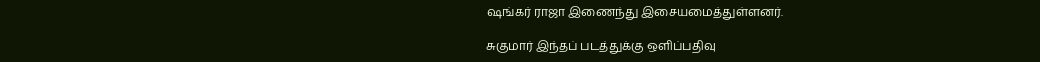ஷங்கர் ராஜா இணைந்து இசையமைத்துள்ளனர்.

சுகுமார் இந்தப் படத்துக்கு ஒளிப்பதிவு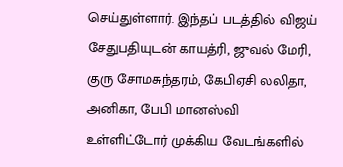செய்துள்ளார். இந்தப் படத்தில் விஜய் சேதுபதியுடன் காயத்ரி, ஜுவல் மேரி, குரு சோமசுந்தரம், கேபிஏசி லலிதா, அனிகா, பேபி மானஸ்வி உள்ளிட்டோர் முக்கிய வேடங்களில்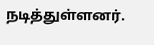நடித்துள்ளனர்.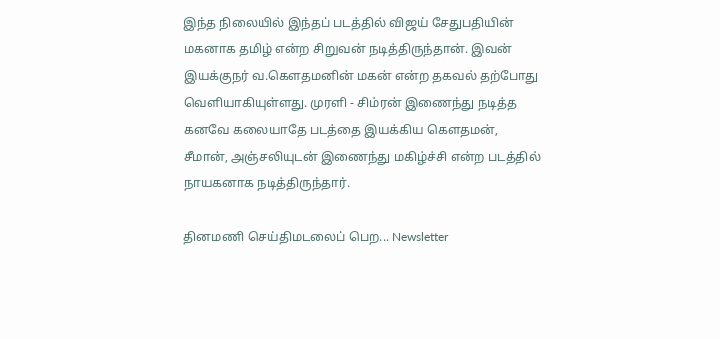இந்த நிலையில் இந்தப் படத்தில் விஜய் சேதுபதியின் மகனாக தமிழ் என்ற சிறுவன் நடித்திருந்தான். இவன் இயக்குநர் வ.கௌதமனின் மகன் என்ற தகவல் தற்போது வெளியாகியுள்ளது. முரளி - சிம்ரன் இணைந்து நடித்த கனவே கலையாதே படத்தை இயக்கிய கௌதமன், சீமான், அஞ்சலியுடன் இணைந்து மகிழ்ச்சி என்ற படத்தில் நாயகனாக நடித்திருந்தார்.

தினமணி செய்திமடலைப் பெற... Newsletter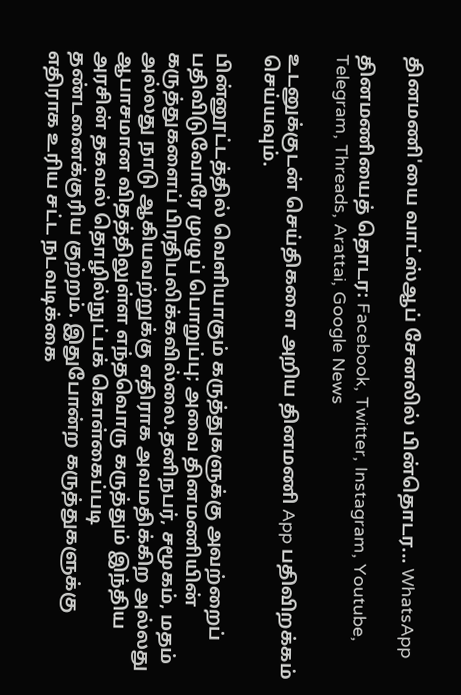தினமணி'யை வாட்ஸ்ஆப் சேனலில் பின்தொடர... WhatsApp

தினமணியைத் தொடர: Facebook, Twitter, Instagram, Youtube, Telegram, Threads, Arattai, Google News

உடனுக்குடன் செய்திகளை அறிய தினமணி App பதிவிறக்கம் செய்யவும்.

பின்னூட்டத்தில் வெளியாகும் கருத்துகளுக்கு அவற்றைப் பதிவிடுவோரே முழுப் பொறுப்பு; அவை தினமணியின் கருத்துகளைப் பிரதிபலிக்கவில்லை.தனிநபர், சமூகம், மதம் அல்லது நாடு ஆகியவற்றுக்கு எதிராக அவமதிக்கிற அல்லது ஆபாசமான விதத்திலுள்ள எந்தவொரு கருத்தும் இந்திய அரசின் தகவல் தொழில்நுட்பக் கொள்கைப்படி தண்டனைக்குரிய குற்றம். இதுபோன்ற கருத்துகளுக்கு எதிராக உரிய சட்ட நடவடிக்கை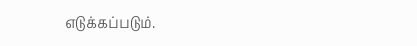எடுக்கப்படும்.